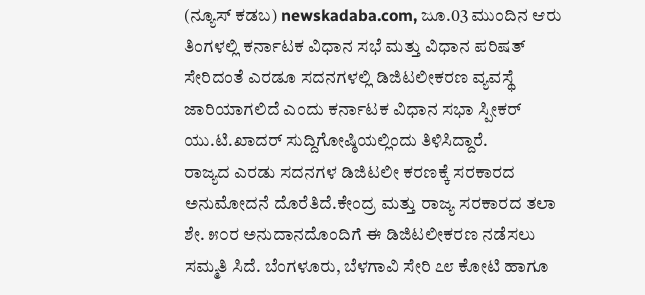(ನ್ಯೂಸ್ ಕಡಬ) newskadaba.com, ಜೂ.03 ಮುಂದಿನ ಆರು ತಿಂಗಳಲ್ಲಿ ಕರ್ನಾಟಕ ವಿಧಾನ ಸಭೆ ಮತ್ತು ವಿಧಾನ ಪರಿಷತ್ ಸೇರಿದಂತೆ ಎರಡೂ ಸದನಗಳಲ್ಲಿ ಡಿಜಿಟಲೀಕರಣ ವ್ಯವಸ್ಥೆ ಜಾರಿಯಾಗಲಿದೆ ಎಂದು ಕರ್ನಾಟಕ ವಿಧಾನ ಸಭಾ ಸ್ಪೀಕರ್ ಯು.ಟಿ.ಖಾದರ್ ಸುದ್ದಿಗೋಷ್ಠಿಯಲ್ಲಿಂದು ತಿಳಿಸಿದ್ದಾರೆ.
ರಾಜ್ಯದ ಎರಡು ಸದನಗಳ ಡಿಜಿಟಲೀ ಕರಣಕ್ಕೆ ಸರಕಾರದ ಅನುಮೋದನೆ ದೊರೆತಿದೆ.ಕೇಂದ್ರ ಮತ್ತು ರಾಜ್ಯ ಸರಕಾರದ ತಲಾ ಶೇ. ೫೦ರ ಅನುದಾನದೊಂದಿಗೆ ಈ ಡಿಜಿಟಲೀಕರಣ ನಡೆಸಲು ಸಮ್ಮತಿ ಸಿದೆ. ಬೆಂಗಳೂರು, ಬೆಳಗಾವಿ ಸೇರಿ ೭೮ ಕೋಟಿ ಹಾಗೂ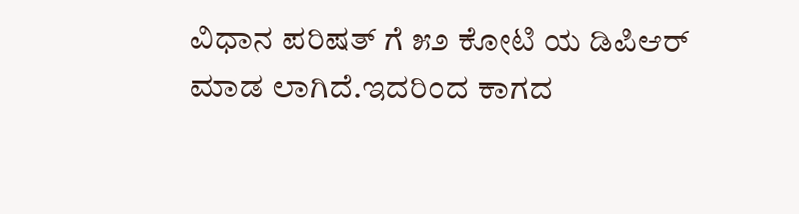ವಿಧಾನ ಪರಿಷತ್ ಗೆ ೫೨ ಕೋಟಿ ಯ ಡಿಪಿಆರ್ ಮಾಡ ಲಾಗಿದೆ.ಇದರಿಂದ ಕಾಗದ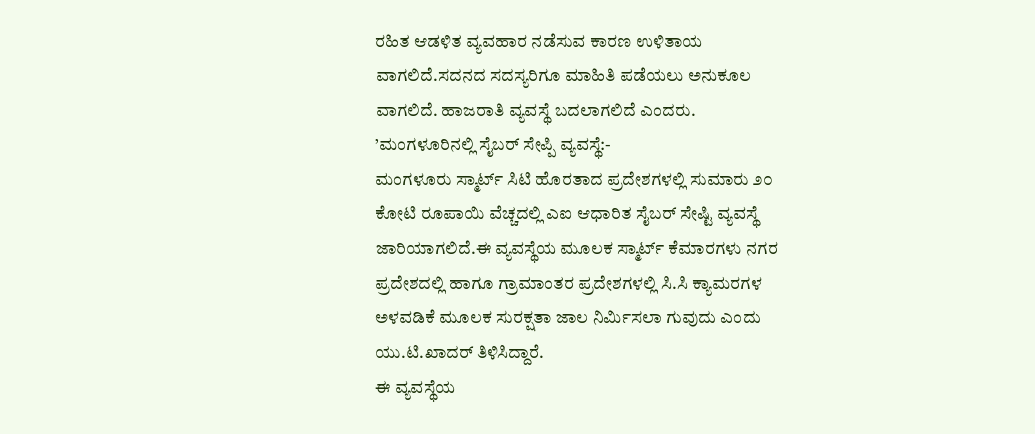ರಹಿತ ಆಡಳಿತ ವ್ಯವಹಾರ ನಡೆಸುವ ಕಾರಣ ಉಳಿತಾಯ ವಾಗಲಿದೆ.ಸದನದ ಸದಸ್ಯರಿಗೂ ಮಾಹಿತಿ ಪಡೆಯಲು ಅನುಕೂಲ ವಾಗಲಿದೆ. ಹಾಜರಾತಿ ವ್ಯವಸ್ಥೆ ಬದಲಾಗಲಿದೆ ಎಂದರು.
’ಮಂಗಳೂರಿನಲ್ಲಿ ಸೈಬರ್ ಸೇಪ್ಪಿ ವ್ಯವಸ್ಥೆ:-
ಮಂಗಳೂರು ಸ್ಮಾರ್ಟ್ ಸಿಟಿ ಹೊರತಾದ ಪ್ರದೇಶಗಳಲ್ಲಿ ಸುಮಾರು ೨೦ ಕೋಟಿ ರೂಪಾಯಿ ವೆಚ್ಚದಲ್ಲಿ ಎಐ ಆಧಾರಿತ ಸೈಬರ್ ಸೇಷ್ಟಿ ವ್ಯವಸ್ಥೆ ಜಾರಿಯಾಗಲಿದೆ.ಈ ವ್ಯವಸ್ಥೆಯ ಮೂಲಕ ಸ್ಮಾರ್ಟ್ ಕೆಮಾರಗಳು ನಗರ ಪ್ರದೇಶದಲ್ಲಿ ಹಾಗೂ ಗ್ರಾಮಾಂತರ ಪ್ರದೇಶಗಳಲ್ಲಿ ಸಿ.ಸಿ ಕ್ಯಾಮರಗಳ ಅಳವಡಿಕೆ ಮೂಲಕ ಸುರಕ್ಷತಾ ಜಾಲ ನಿರ್ಮಿಸಲಾ ಗುವುದು ಎಂದು ಯು.ಟಿ.ಖಾದರ್ ತಿಳಿಸಿದ್ದಾರೆ.
ಈ ವ್ಯವಸ್ಥೆಯ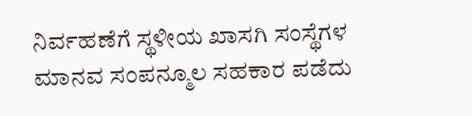ನಿರ್ವಹಣೆಗೆ ಸ್ಥಳೀಯ ಖಾಸಗಿ ಸಂಸ್ಥೆಗಳ ಮಾನವ ಸಂಪನ್ಮೂಲ ಸಹಕಾರ ಪಡೆದು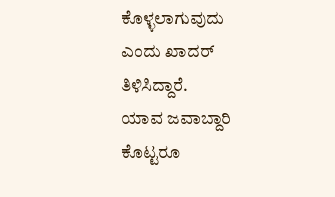ಕೊಳ್ಳಲಾಗುವುದು ಎಂದು ಖಾದರ್ ತಿಳಿಸಿದ್ದಾರೆ.
ಯಾವ ಜವಾಬ್ದಾರಿ ಕೊಟ್ಟರೂ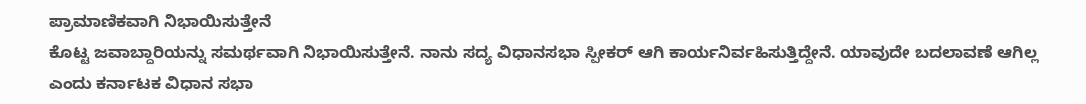ಪ್ರಾಮಾಣಿಕವಾಗಿ ನಿಭಾಯಿಸುತ್ತೇನೆ
ಕೊಟ್ಟ ಜವಾಬ್ದಾರಿಯನ್ನು ಸಮರ್ಥವಾಗಿ ನಿಭಾಯಿಸುತ್ತೇನೆ. ನಾನು ಸದ್ಯ ವಿಧಾನಸಭಾ ಸ್ಪೀಕರ್ ಆಗಿ ಕಾರ್ಯನಿರ್ವಹಿಸುತ್ತಿದ್ದೇನೆ. ಯಾವುದೇ ಬದಲಾವಣೆ ಆಗಿಲ್ಲ ಎಂದು ಕರ್ನಾಟಕ ವಿಧಾನ ಸಭಾ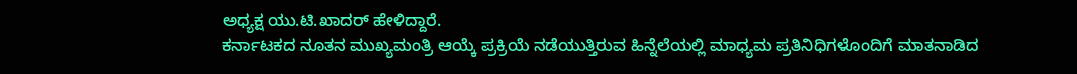ಅಧ್ಯಕ್ಷ ಯು.ಟಿ.ಖಾದರ್ ಹೇಳಿದ್ದಾರೆ.
ಕರ್ನಾಟಕದ ನೂತನ ಮುಖ್ಯಮಂತ್ರಿ ಆಯ್ಕೆ ಪ್ರಕ್ರಿಯೆ ನಡೆಯುತ್ತಿರುವ ಹಿನ್ನೆಲೆಯಲ್ಲಿ ಮಾಧ್ಯಮ ಪ್ರತಿನಿಧಿಗಳೊಂದಿಗೆ ಮಾತನಾಡಿದ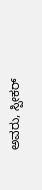ಅವರು, ಸ್ಪೀಕರ್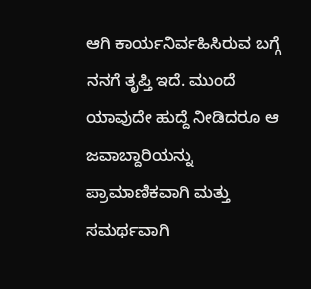ಆಗಿ ಕಾರ್ಯನಿರ್ವಹಿಸಿರುವ ಬಗ್ಗೆ ನನಗೆ ತೃಪ್ತಿ ಇದೆ. ಮುಂದೆ ಯಾವುದೇ ಹುದ್ದೆ ನೀಡಿದರೂ ಆ ಜವಾಬ್ದಾರಿಯನ್ನು ಪ್ರಾಮಾಣಿಕವಾಗಿ ಮತ್ತು ಸಮರ್ಥವಾಗಿ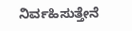ನಿರ್ವಹಿಸುತ್ತೇನೆ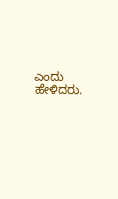ಎಂದು ಹೇಳಿದರು.